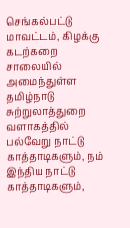செங்கல்பட்டு மாவட்டம், கிழக்கு கடற்கறை சாலையில் அமைந்துள்ள தமிழ்நாடு சுற்றுலாத்துறை வளாகத்தில் பல்வேறு நாட்டு காத்தாடிகளும், நம் இந்திய நாட்டு காத்தாடிகளும்,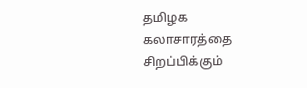தமிழக கலாசாரத்தை சிறப்பிக்கும்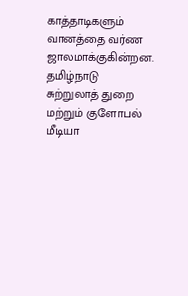காத்தாடிகளும் வானத்தை வர்ண ஜாலமாக்குகின்றன. தமிழ்நாடு சுற்றுலாத் துறை மற்றும் குளோபல் மீடியா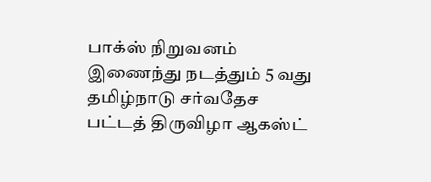பாக்ஸ் நிறுவனம் இணைந்து நடத்தும் 5 வது தமிழ்நாடு சர்வதேச பட்டத் திருவிழா ஆகஸ்ட்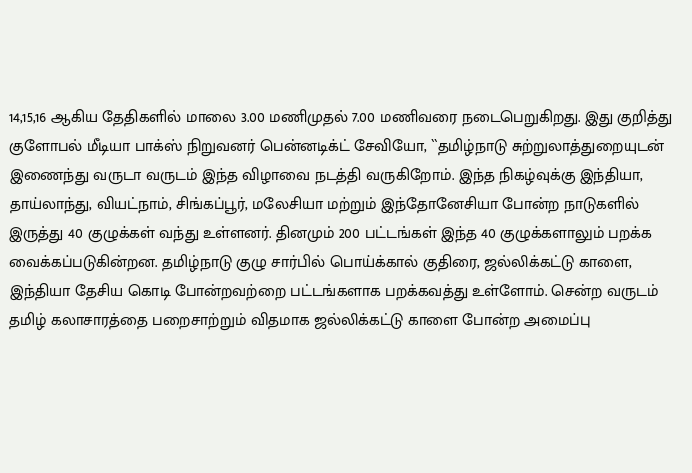14,15,16 ஆகிய தேதிகளில் மாலை 3.00 மணிமுதல் 7.00 மணிவரை நடைபெறுகிறது. இது குறித்து குளோபல் மீடியா பாக்ஸ் நிறுவனர் பென்னடிக்ட் சேவியோ, ``தமிழ்நாடு சுற்றுலாத்துறையுடன் இணைந்து வருடா வருடம் இந்த விழாவை நடத்தி வருகிறோம். இந்த நிகழ்வுக்கு இந்தியா, தாய்லாந்து, வியட்நாம், சிங்கப்பூர், மலேசியா மற்றும் இந்தோனேசியா போன்ற நாடுகளில் இருத்து 40 குழுக்கள் வந்து உள்ளனர். தினமும் 200 பட்டங்கள் இந்த 40 குழுக்களாலும் பறக்க வைக்கப்படுகின்றன. தமிழ்நாடு குழு சார்பில் பொய்க்கால் குதிரை, ஜல்லிக்கட்டு காளை, இந்தியா தேசிய கொடி போன்றவற்றை பட்டங்களாக பறக்கவத்து உள்ளோம். சென்ற வருடம் தமிழ் கலாசாரத்தை பறைசாற்றும் விதமாக ஜல்லிக்கட்டு காளை போன்ற அமைப்பு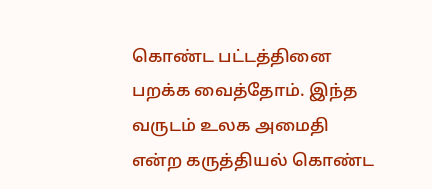கொண்ட பட்டத்தினை பறக்க வைத்தோம். இந்த வருடம் உலக அமைதி என்ற கருத்தியல் கொண்ட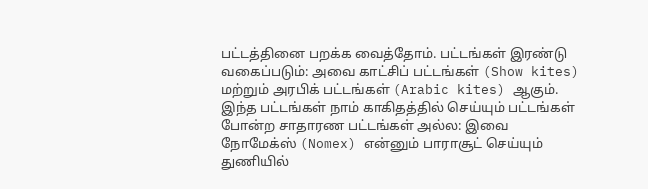பட்டத்தினை பறக்க வைத்தோம். பட்டங்கள் இரண்டு வகைப்படும்: அவை காட்சிப் பட்டங்கள் (Show kites) மற்றும் அரபிக் பட்டங்கள் (Arabic kites) ஆகும். இந்த பட்டங்கள் நாம் காகிதத்தில் செய்யும் பட்டங்கள் போன்ற சாதாரண பட்டங்கள் அல்ல: இவை நோமேக்ஸ் (Nomex) என்னும் பாராசூட் செய்யும் துணியில்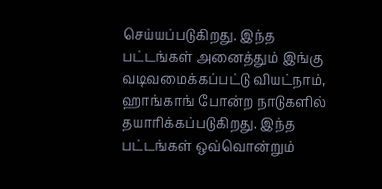செய்யப்படுகிறது. இந்த பட்டங்கள் அனைத்தும் இங்கு வடிவமைக்கப்பட்டு வியட்நாம், ஹாங்காங் போன்ற நாடுகளில் தயாரிக்கப்படுகிறது. இந்த பட்டங்கள் ஒவ்வொன்றும்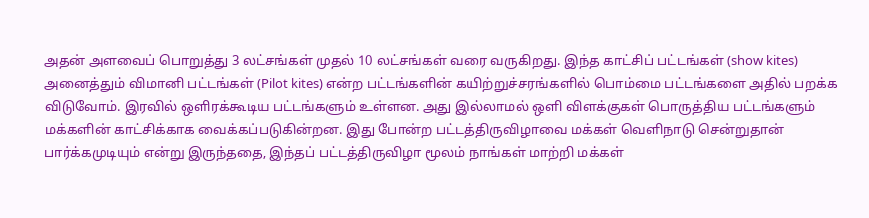அதன் அளவைப் பொறுத்து 3 லட்சங்கள் முதல் 10 லட்சங்கள் வரை வருகிறது. இந்த காட்சிப் பட்டங்கள் (show kites) அனைத்தும் விமானி பட்டங்கள் (Pilot kites) என்ற பட்டங்களின் கயிற்றுச்சரங்களில் பொம்மை பட்டங்களை அதில் பறக்க விடுவோம். இரவில் ஒளிரக்கூடிய பட்டங்களும் உள்ளன. அது இல்லாமல் ஒளி விளக்குகள் பொருத்திய பட்டங்களும் மக்களின் காட்சிக்காக வைக்கப்படுகின்றன. இது போன்ற பட்டத்திருவிழாவை மக்கள் வெளிநாடு சென்றுதான் பார்க்கமுடியும் என்று இருந்ததை, இந்தப் பட்டத்திருவிழா மூலம் நாங்கள் மாற்றி மக்கள்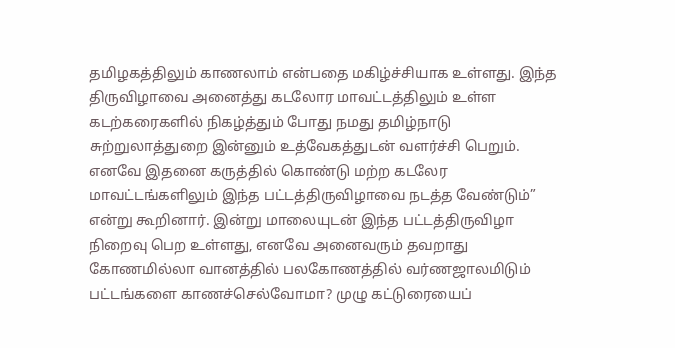தமிழகத்திலும் காணலாம் என்பதை மகிழ்ச்சியாக உள்ளது. இந்த திருவிழாவை அனைத்து கடலோர மாவட்டத்திலும் உள்ள கடற்கரைகளில் நிகழ்த்தும் போது நமது தமிழ்நாடு சுற்றுலாத்துறை இன்னும் உத்வேகத்துடன் வளர்ச்சி பெறும். எனவே இதனை கருத்தில் கொண்டு மற்ற கடலேர மாவட்டங்களிலும் இந்த பட்டத்திருவிழாவை நடத்த வேண்டும்” என்று கூறினார். இன்று மாலையுடன் இந்த பட்டத்திருவிழா நிறைவு பெற உள்ளது, எனவே அனைவரும் தவறாது கோணமில்லா வானத்தில் பலகோணத்தில் வர்ணஜாலமிடும் பட்டங்களை காணச்செல்வோமா? முழு கட்டுரையைப்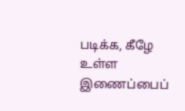படிக்க, கீழே உள்ள இணைப்பைப்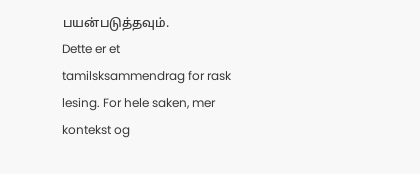பயன்படுத்தவும்.
Dette er et tamilsksammendrag for rask lesing. For hele saken, mer kontekst og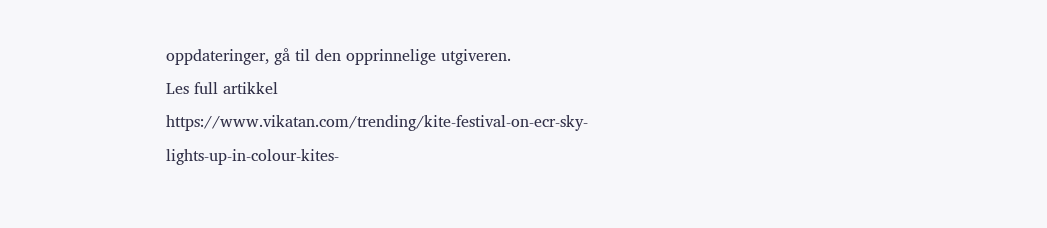oppdateringer, gå til den opprinnelige utgiveren.
Les full artikkel
https://www.vikatan.com/trending/kite-festival-on-ecr-sky-lights-up-in-colour-kites-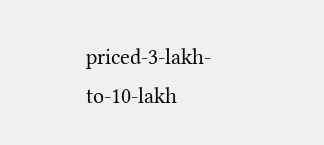priced-3-lakh-to-10-lakh